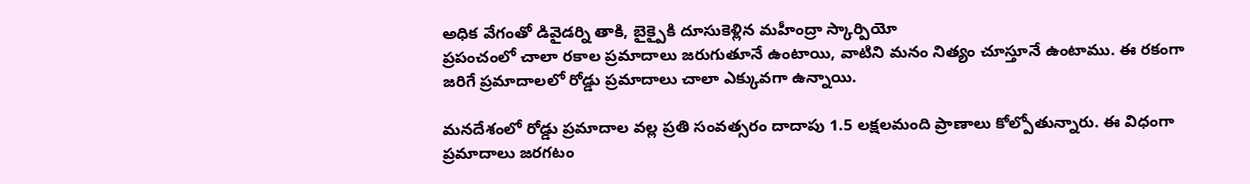అధిక వేగంతో డివైడర్ని తాకి, బైక్పైకి దూసుకెళ్లిన మహీంద్రా స్కార్పియో
ప్రపంచంలో చాలా రకాల ప్రమాదాలు జరుగుతూనే ఉంటాయి, వాటిని మనం నిత్యం చూస్తూనే ఉంటాము. ఈ రకంగా జరిగే ప్రమాదాలలో రోడ్డు ప్రమాదాలు చాలా ఎక్కువగా ఉన్నాయి.

మనదేశంలో రోడ్డు ప్రమాదాల వల్ల ప్రతి సంవత్సరం దాదాపు 1.5 లక్షలమంది ప్రాణాలు కోల్పోతున్నారు. ఈ విధంగా ప్రమాదాలు జరగటం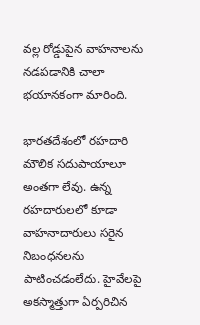వల్ల రోడ్డుపైన వాహనాలను నడపడానికి చాలా భయానకంగా మారింది.

భారతదేశంలో రహదారి మౌలిక సదుపాయాలూ అంతగా లేవు. ఉన్న రహదారులలో కూడా వాహనాదారులు సరైన నిబంధనలను పాటించడంలేదు. హైవేలపై అకస్మాత్తుగా ఏర్పరిచిన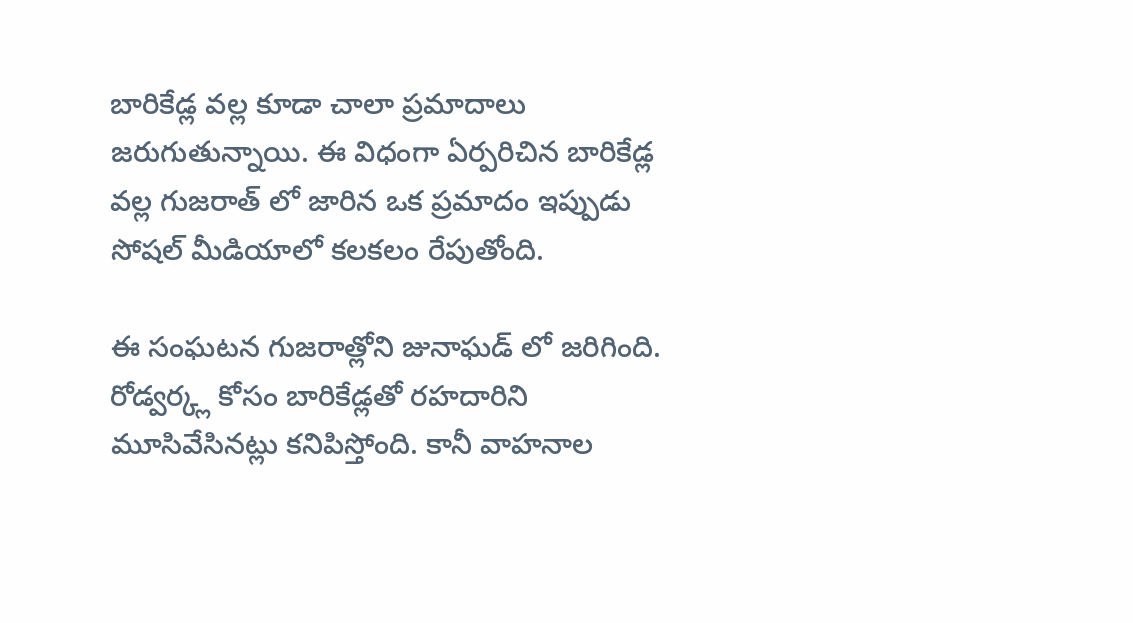బారికేడ్ల వల్ల కూడా చాలా ప్రమాదాలు జరుగుతున్నాయి. ఈ విధంగా ఏర్పరిచిన బారికేడ్ల వల్ల గుజరాత్ లో జారిన ఒక ప్రమాదం ఇప్పుడు సోషల్ మీడియాలో కలకలం రేపుతోంది.

ఈ సంఘటన గుజరాత్లోని జునాఘడ్ లో జరిగింది. రోడ్వర్క్ల కోసం బారికేడ్లతో రహదారిని మూసివేసినట్లు కనిపిస్తోంది. కానీ వాహనాల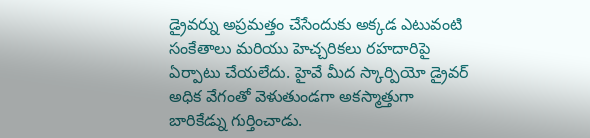డ్రైవర్ను అప్రమత్తం చేసేందుకు అక్కడ ఎటువంటి సంకేతాలు మరియు హెచ్చరికలు రహదారిపై ఏర్పాటు చేయలేదు. హైవే మీద స్కార్పియో డ్రైవర్ అధిక వేగంతో వెళుతుండగా అకస్మాత్తుగా బారికేడ్ను గుర్తించాడు.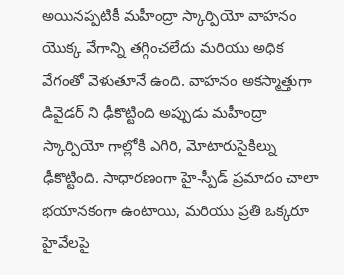అయినప్పటికీ మహీంద్రా స్కార్పియో వాహనం యొక్క వేగాన్ని తగ్గించలేదు మరియు అధిక వేగంతో వెళుతూనే ఉంది. వాహనం అకస్మాత్తుగా డివైడర్ ని ఢీకొట్టింది అప్పుడు మహీంద్రా స్కార్పియో గాల్లోకి ఎగిరి, మోటారుసైకిల్ను ఢీకొట్టింది. సాధారణంగా హై-స్పీడ్ ప్రమాదం చాలా భయానకంగా ఉంటాయి, మరియు ప్రతి ఒక్కరూ హైవేలపై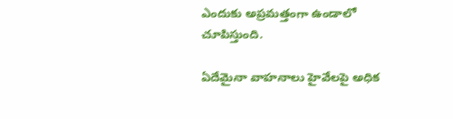ఎందుకు అప్రమత్తంగా ఉండాలో చూపిస్తుంది.

ఏదేమైనా వాహనాలు హైవేలపై అధిక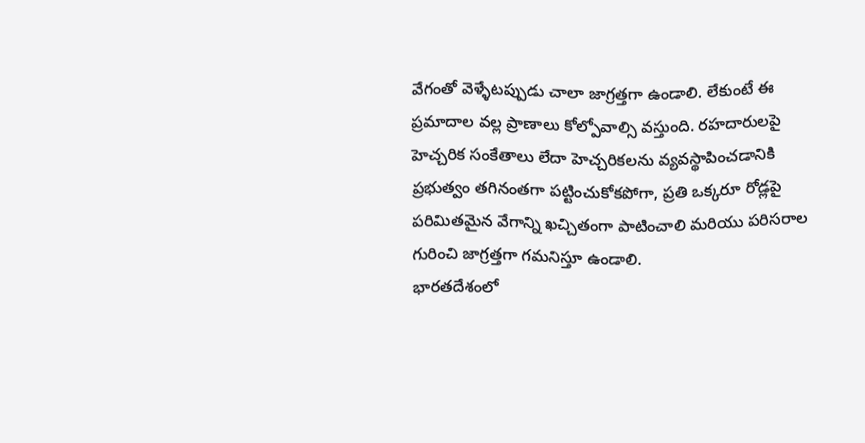వేగంతో వెళ్ళేటప్పుడు చాలా జాగ్రత్తగా ఉండాలి. లేకుంటే ఈ ప్రమాదాల వల్ల ప్రాణాలు కోల్పోవాల్సి వస్తుంది. రహదారులపై హెచ్చరిక సంకేతాలు లేదా హెచ్చరికలను వ్యవస్థాపించడానికి ప్రభుత్వం తగినంతగా పట్టించుకోకపోగా, ప్రతి ఒక్కరూ రోడ్లపై పరిమితమైన వేగాన్ని ఖచ్చితంగా పాటించాలి మరియు పరిసరాల గురించి జాగ్రత్తగా గమనిస్తూ ఉండాలి.
భారతదేశంలో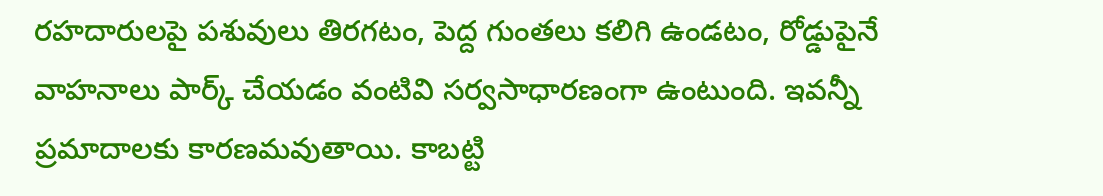రహదారులపై పశువులు తిరగటం, పెద్ద గుంతలు కలిగి ఉండటం, రోడ్డుపైనే వాహనాలు పార్క్ చేయడం వంటివి సర్వసాధారణంగా ఉంటుంది. ఇవన్నీ ప్రమాదాలకు కారణమవుతాయి. కాబట్టి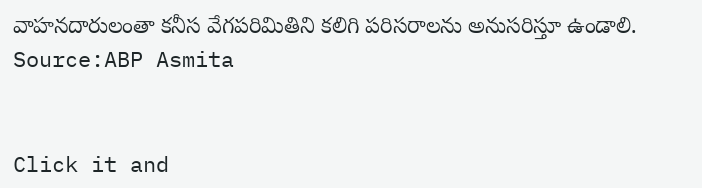వాహనదారులంతా కనీస వేగపరిమితిని కలిగి పరిసరాలను అనుసరిస్తూ ఉండాలి.
Source:ABP Asmita


Click it and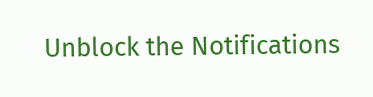Unblock the Notifications